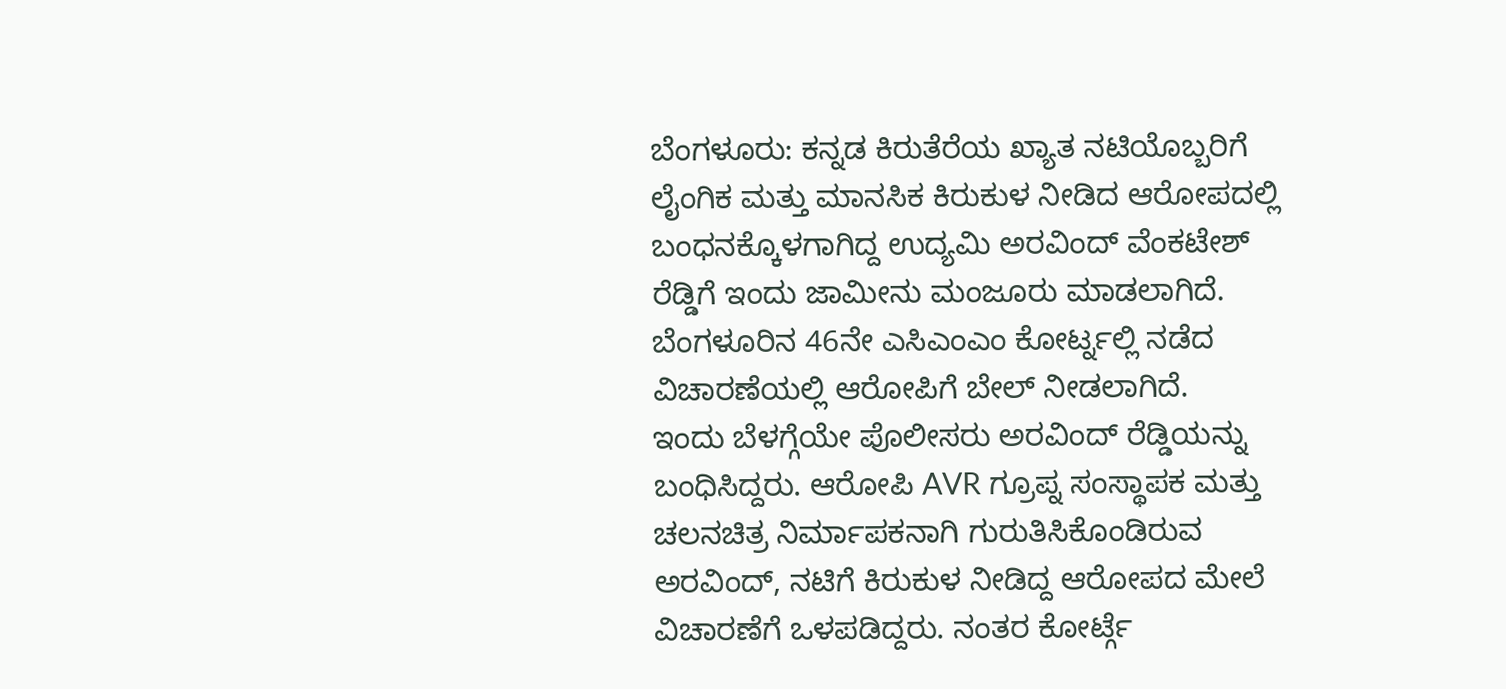ಬೆಂಗಳೂರು: ಕನ್ನಡ ಕಿರುತೆರೆಯ ಖ್ಯಾತ ನಟಿಯೊಬ್ಬರಿಗೆ ಲೈಂಗಿಕ ಮತ್ತು ಮಾನಸಿಕ ಕಿರುಕುಳ ನೀಡಿದ ಆರೋಪದಲ್ಲಿ ಬಂಧನಕ್ಕೊಳಗಾಗಿದ್ದ ಉದ್ಯಮಿ ಅರವಿಂದ್ ವೆಂಕಟೇಶ್ ರೆಡ್ಡಿಗೆ ಇಂದು ಜಾಮೀನು ಮಂಜೂರು ಮಾಡಲಾಗಿದೆ. ಬೆಂಗಳೂರಿನ 46ನೇ ಎಸಿಎಂಎಂ ಕೋರ್ಟ್ನಲ್ಲಿ ನಡೆದ ವಿಚಾರಣೆಯಲ್ಲಿ ಆರೋಪಿಗೆ ಬೇಲ್ ನೀಡಲಾಗಿದೆ.
ಇಂದು ಬೆಳಗ್ಗೆಯೇ ಪೊಲೀಸರು ಅರವಿಂದ್ ರೆಡ್ಡಿಯನ್ನು ಬಂಧಿಸಿದ್ದರು. ಆರೋಪಿ AVR ಗ್ರೂಪ್ನ ಸಂಸ್ಥಾಪಕ ಮತ್ತು ಚಲನಚಿತ್ರ ನಿರ್ಮಾಪಕನಾಗಿ ಗುರುತಿಸಿಕೊಂಡಿರುವ ಅರವಿಂದ್, ನಟಿಗೆ ಕಿರುಕುಳ ನೀಡಿದ್ದ ಆರೋಪದ ಮೇಲೆ ವಿಚಾರಣೆಗೆ ಒಳಪಡಿದ್ದರು. ನಂತರ ಕೋರ್ಟ್ಗೆ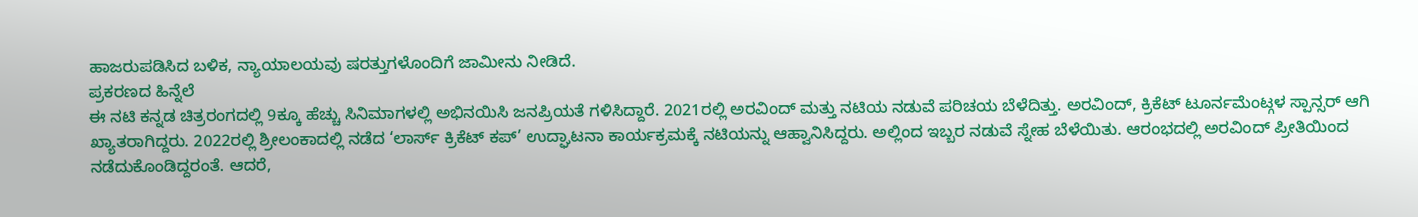ಹಾಜರುಪಡಿಸಿದ ಬಳಿಕ, ನ್ಯಾಯಾಲಯವು ಷರತ್ತುಗಳೊಂದಿಗೆ ಜಾಮೀನು ನೀಡಿದೆ.
ಪ್ರಕರಣದ ಹಿನ್ನೆಲೆ
ಈ ನಟಿ ಕನ್ನಡ ಚಿತ್ರರಂಗದಲ್ಲಿ 9ಕ್ಕೂ ಹೆಚ್ಚು ಸಿನಿಮಾಗಳಲ್ಲಿ ಅಭಿನಯಿಸಿ ಜನಪ್ರಿಯತೆ ಗಳಿಸಿದ್ದಾರೆ. 2021ರಲ್ಲಿ ಅರವಿಂದ್ ಮತ್ತು ನಟಿಯ ನಡುವೆ ಪರಿಚಯ ಬೆಳೆದಿತ್ತು. ಅರವಿಂದ್, ಕ್ರಿಕೆಟ್ ಟೂರ್ನಮೆಂಟ್ಗಳ ಸ್ಪಾನ್ಸರ್ ಆಗಿ ಖ್ಯಾತರಾಗಿದ್ದರು. 2022ರಲ್ಲಿ ಶ್ರೀಲಂಕಾದಲ್ಲಿ ನಡೆದ ‘ಲಾರ್ಸ್ ಕ್ರಿಕೆಟ್ ಕಪ್’ ಉದ್ಘಾಟನಾ ಕಾರ್ಯಕ್ರಮಕ್ಕೆ ನಟಿಯನ್ನು ಆಹ್ವಾನಿಸಿದ್ದರು. ಅಲ್ಲಿಂದ ಇಬ್ಬರ ನಡುವೆ ಸ್ನೇಹ ಬೆಳೆಯಿತು. ಆರಂಭದಲ್ಲಿ ಅರವಿಂದ್ ಪ್ರೀತಿಯಿಂದ ನಡೆದುಕೊಂಡಿದ್ದರಂತೆ. ಆದರೆ,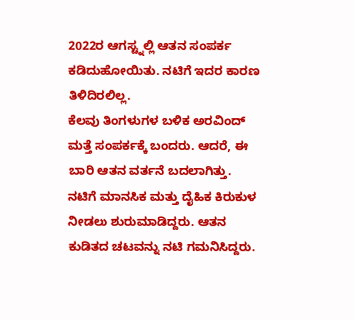2022ರ ಆಗಸ್ಟ್ನಲ್ಲಿ ಆತನ ಸಂಪರ್ಕ ಕಡಿದುಹೋಯಿತು. ನಟಿಗೆ ಇದರ ಕಾರಣ ತಿಳಿದಿರಲಿಲ್ಲ.
ಕೆಲವು ತಿಂಗಳುಗಳ ಬಳಿಕ ಅರವಿಂದ್ ಮತ್ತೆ ಸಂಪರ್ಕಕ್ಕೆ ಬಂದರು. ಆದರೆ, ಈ ಬಾರಿ ಆತನ ವರ್ತನೆ ಬದಲಾಗಿತ್ತು. ನಟಿಗೆ ಮಾನಸಿಕ ಮತ್ತು ದೈಹಿಕ ಕಿರುಕುಳ ನೀಡಲು ಶುರುಮಾಡಿದ್ದರು. ಆತನ ಕುಡಿತದ ಚಟವನ್ನು ನಟಿ ಗಮನಿಸಿದ್ದರು.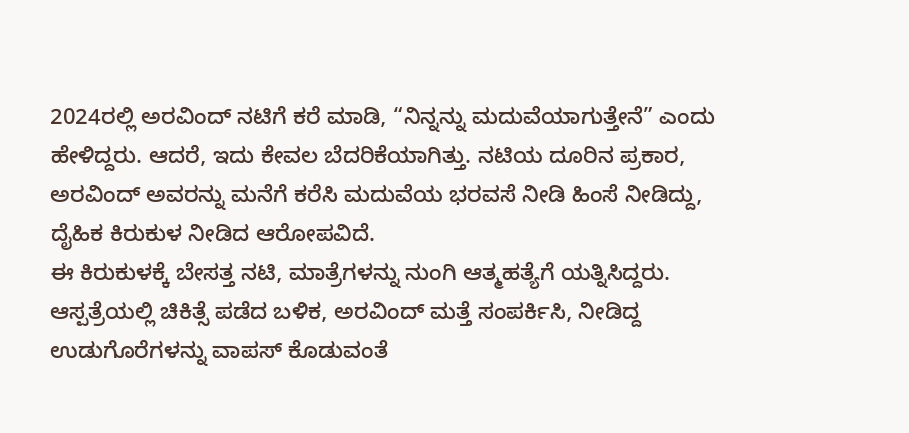2024ರಲ್ಲಿ ಅರವಿಂದ್ ನಟಿಗೆ ಕರೆ ಮಾಡಿ, “ನಿನ್ನನ್ನು ಮದುವೆಯಾಗುತ್ತೇನೆ” ಎಂದು ಹೇಳಿದ್ದರು. ಆದರೆ, ಇದು ಕೇವಲ ಬೆದರಿಕೆಯಾಗಿತ್ತು. ನಟಿಯ ದೂರಿನ ಪ್ರಕಾರ, ಅರವಿಂದ್ ಅವರನ್ನು ಮನೆಗೆ ಕರೆಸಿ ಮದುವೆಯ ಭರವಸೆ ನೀಡಿ ಹಿಂಸೆ ನೀಡಿದ್ದು, ದೈಹಿಕ ಕಿರುಕುಳ ನೀಡಿದ ಆರೋಪವಿದೆ.
ಈ ಕಿರುಕುಳಕ್ಕೆ ಬೇಸತ್ತ ನಟಿ, ಮಾತ್ರೆಗಳನ್ನು ನುಂಗಿ ಆತ್ಮಹತ್ಯೆಗೆ ಯತ್ನಿಸಿದ್ದರು. ಆಸ್ಪತ್ರೆಯಲ್ಲಿ ಚಿಕಿತ್ಸೆ ಪಡೆದ ಬಳಿಕ, ಅರವಿಂದ್ ಮತ್ತೆ ಸಂಪರ್ಕಿಸಿ, ನೀಡಿದ್ದ ಉಡುಗೊರೆಗಳನ್ನು ವಾಪಸ್ ಕೊಡುವಂತೆ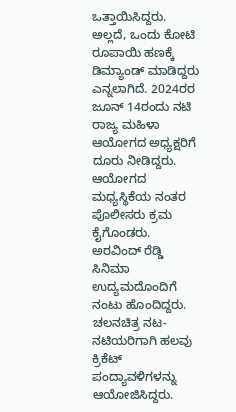ಒತ್ತಾಯಿಸಿದ್ದರು. ಅಲ್ಲದೆ, ಒಂದು ಕೋಟಿ ರೂಪಾಯಿ ಹಣಕ್ಕೆ ಡಿಮ್ಯಾಂಡ್ ಮಾಡಿದ್ದರು ಎನ್ನಲಾಗಿದೆ. 2024ರರ ಜೂನ್ 14ರಂದು ನಟಿ ರಾಜ್ಯ ಮಹಿಳಾ ಆಯೋಗದ ಅಧ್ಯಕ್ಷರಿಗೆ ದೂರು ನೀಡಿದ್ದರು. ಆಯೋಗದ ಮಧ್ಯಸ್ಥಿಕೆಯ ನಂತರ ಪೊಲೀಸರು ಕ್ರಮ ಕೈಗೊಂಡರು.
ಅರವಿಂದ್ ರೆಡ್ಡಿ ಸಿನಿಮಾ ಉದ್ಯಮದೊಂದಿಗೆ ನಂಟು ಹೊಂದಿದ್ದರು. ಚಲನಚಿತ್ರ ನಟ-ನಟಿಯರಿಗಾಗಿ ಹಲವು ಕ್ರಿಕೆಟ್ ಪಂದ್ಯಾವಳಿಗಳನ್ನು ಆಯೋಜಿಸಿದ್ದರು.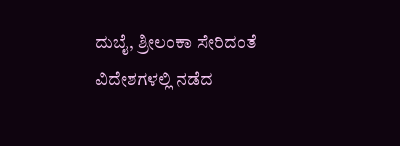ದುಬೈ, ಶ್ರೀಲಂಕಾ ಸೇರಿದಂತೆ ವಿದೇಶಗಳಲ್ಲಿ ನಡೆದ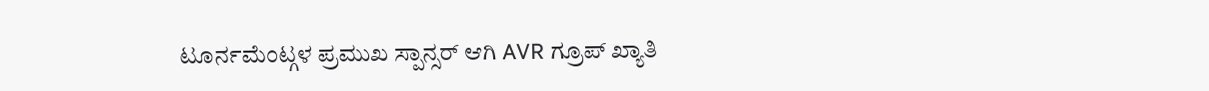ಟೂರ್ನಮೆಂಟ್ಗಳ ಪ್ರಮುಖ ಸ್ಪಾನ್ಸರ್ ಆಗಿ AVR ಗ್ರೂಪ್ ಖ್ಯಾತಿ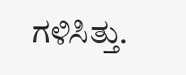ಗಳಿಸಿತ್ತು.